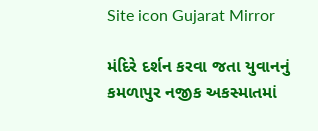Site icon Gujarat Mirror

મંદિરે દર્શન કરવા જતા યુવાનનું કમળાપુર નજીક અકસ્માતમાં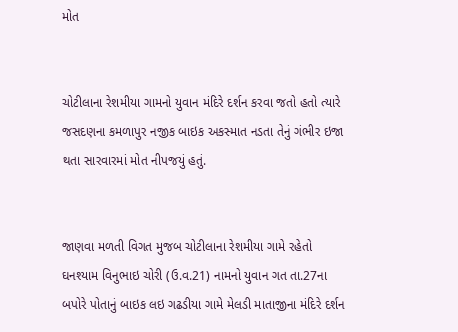મોત


ચોટીલાના રેશમીયા ગામનો યુવાન મંદિરે દર્શન કરવા જતો હતો ત્યારે જસદણના કમળાપુર નજીક બાઇક અકસ્માત નડતા તેનું ગંભીર ઇજા થતા સારવારમાં મોત નીપજયું હતું.


જાણવા મળતી વિગત મુજબ ચોટીલાના રેશમીયા ગામે રહેતો ઘનશ્યામ વિનુભાઇ ચોરી (ઉ.વ.21) નામનો યુવાન ગત તા.27ના બપોરે પોતાનું બાઇક લઇ ગઢડીયા ગામે મેલડી માતાજીના મંદિરે દર્શન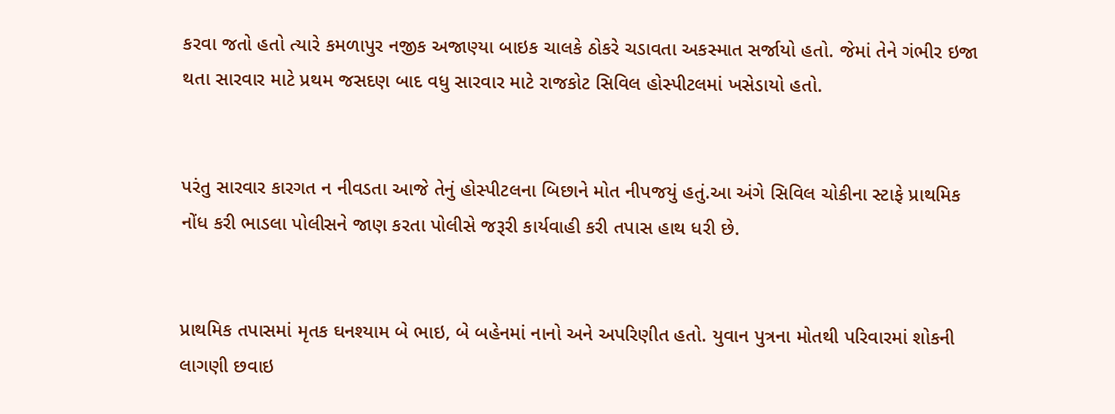કરવા જતો હતો ત્યારે કમળાપુર નજીક અજાણ્યા બાઇક ચાલકે ઠોકરે ચડાવતા અકસ્માત સર્જાયો હતો. જેમાં તેને ગંભીર ઇજા થતા સારવાર માટે પ્રથમ જસદણ બાદ વધુ સારવાર માટે રાજકોટ સિવિલ હોસ્પીટલમાં ખસેડાયો હતો.


પરંતુ સારવાર કારગત ન નીવડતા આજે તેનું હોસ્પીટલના બિછાને મોત નીપજયું હતું.આ અંગે સિવિલ ચોકીના સ્ટાફે પ્રાથમિક નોંધ કરી ભાડલા પોલીસને જાણ કરતા પોલીસે જરૂરી કાર્યવાહી કરી તપાસ હાથ ધરી છે.


પ્રાથમિક તપાસમાં મૃતક ઘનશ્યામ બે ભાઇ, બે બહેનમાં નાનો અને અપરિણીત હતો. યુવાન પુત્રના મોતથી પરિવારમાં શોકની લાગણી છવાઇ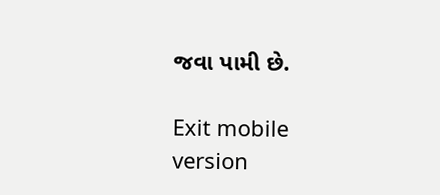જવા પામી છે.

Exit mobile version